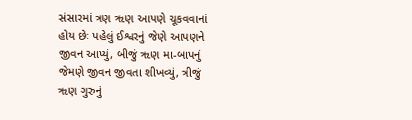સંસારમાં ત્રણ ૠણ આપણે ચૂકવવાનાં હોય છેઃ પહેલું ઈશ્વરનું જેણે આપણને જીવન આપ્યું, બીજું ૠણ મા-બાપનું જેમણે જીવન જીવતા શીખવ્યું, ત્રીજું ૠણ ગુરુનું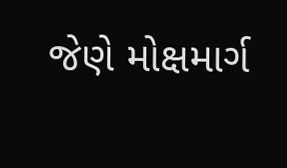જેણે મોક્ષમાર્ગ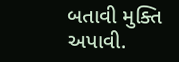બતાવી મુક્તિ અપાવી.